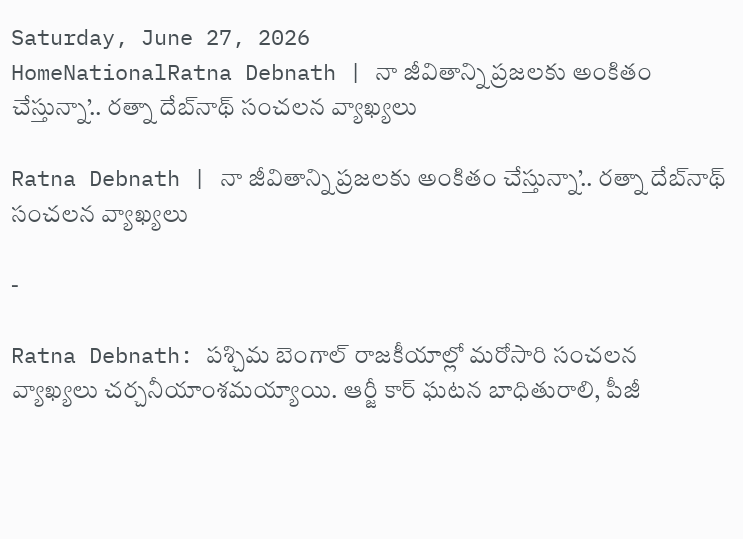Saturday, June 27, 2026
HomeNationalRatna Debnath | నా జీవితాన్ని ప్రజలకు అంకితం చేస్తున్నా’.. రత్నా దేబ్‌నాథ్ సంచలన వ్యాఖ్యలు

Ratna Debnath | నా జీవితాన్ని ప్రజలకు అంకితం చేస్తున్నా’.. రత్నా దేబ్‌నాథ్ సంచలన వ్యాఖ్యలు

-

Ratna Debnath: పశ్చిమ బెంగాల్ రాజకీయాల్లో మరోసారి సంచలన వ్యాఖ్యలు చర్చనీయాంశమయ్యాయి. ఆర్జీ కార్ ఘటన బాధితురాలి, పీజీ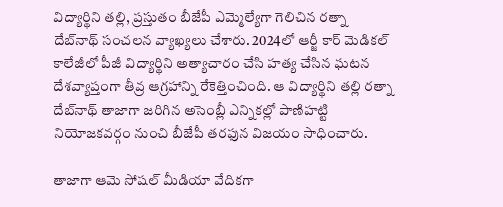విద్యార్థిని తల్లి, ప్రస్తుతం బీజేపీ ఎమ్మెల్యేగా గెలిచిన రత్నా దేబ్‌నాథ్ సంచలన వ్యాఖ్యలు చేశారు. 2024లో ఆర్జీ కార్ మెడికల్ కాలేజీలో పీజీ విద్యార్థిని అత్యాచారం చేసి హత్య చేసిన ఘటన దేశవ్యాప్తంగా తీవ్ర ఆగ్రహాన్ని రేకెత్తించింది. ఆ విద్యార్థిని తల్లి రత్నా దేబ్‌నాథ్ తాజాగా జరిగిన అసెంబ్లీ ఎన్నికల్లో పాణిహట్టి నియోజకవర్గం నుంచి బీజేపీ తరఫున విజయం సాధించారు.

తాజాగా ఆమె సోషల్ మీడియా వేదికగా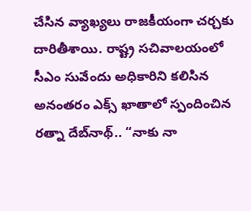చేసిన వ్యాఖ్యలు రాజకీయంగా చర్చకు దారితీశాయి. రాష్ట్ర సచివాలయంలో సీఎం సువేందు అధికారిని కలిసిన అనంతరం ఎక్స్ ఖాతాలో స్పందించిన రత్నా దేబ్‌నాథ్.. “నాకు నా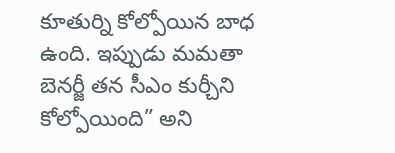కూతుర్ని కోల్పోయిన బాధ ఉంది. ఇప్పుడు మమతా బెనర్జీ తన సీఎం కుర్చీని కోల్పోయింది” అని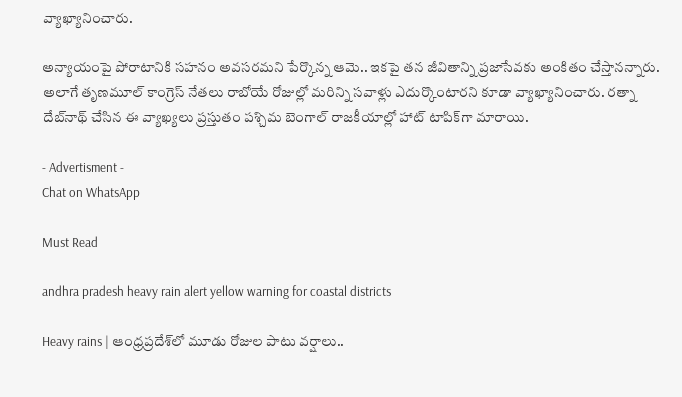వ్యాఖ్యానించారు.

అన్యాయంపై పోరాటానికి సహనం అవసరమని పేర్కొన్న ఆమె.. ఇకపై తన జీవితాన్ని ప్రజాసేవకు అంకితం చేస్తానన్నారు. అలాగే తృణమూల్ కాంగ్రెస్ నేతలు రాబోయే రోజుల్లో మరిన్ని సవాళ్లు ఎదుర్కొంటారని కూడా వ్యాఖ్యానించారు. రత్నా దేబ్‌నాథ్ చేసిన ఈ వ్యాఖ్యలు ప్రస్తుతం పశ్చిమ బెంగాల్ రాజకీయాల్లో హాట్ టాపిక్‌గా మారాయి.

- Advertisment -
Chat on WhatsApp

Must Read

andhra pradesh heavy rain alert yellow warning for coastal districts

Heavy rains | ఆంధ్రప్రదేశ్‌లో మూడు రోజుల పాటు వర్షాలు..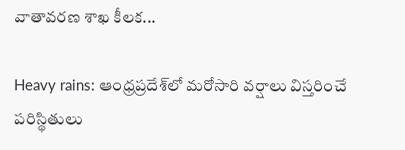వాతావరణ శాఖ కీలక...

Heavy rains: ఆంధ్రప్రదేశ్‌లో మరోసారి వర్షాలు విస్తరించే పరిస్థితులు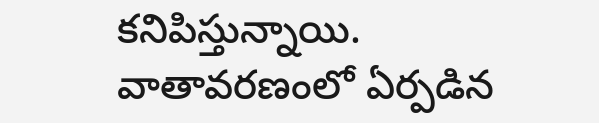కనిపిస్తున్నాయి. వాతావరణంలో ఏర్పడిన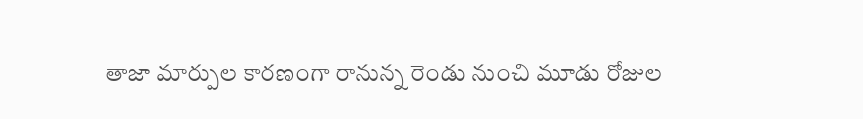తాజా మార్పుల కారణంగా రానున్న రెండు నుంచి మూడు రోజుల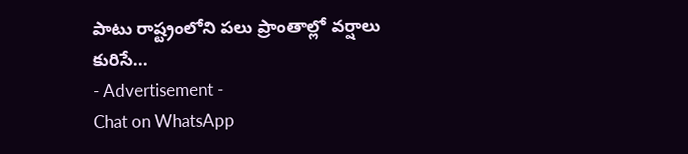పాటు రాష్ట్రంలోని పలు ప్రాంతాల్లో వర్షాలు కురిసే...
- Advertisement -
Chat on WhatsApp